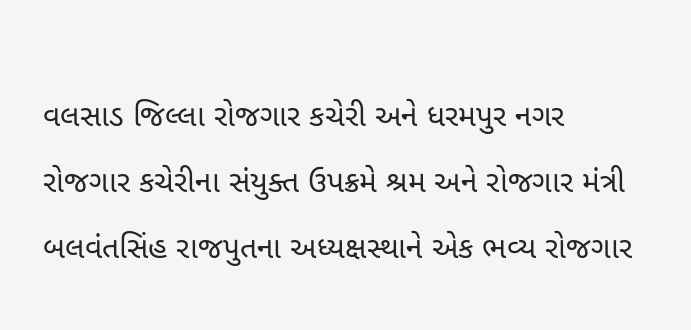વલસાડ જિલ્લા રોજગાર કચેરી અને ધરમપુર નગર રોજગાર કચેરીના સંયુક્ત ઉપક્રમે શ્રમ અને રોજગાર મંત્રી બલવંતસિંહ રાજપુતના અધ્યક્ષસ્થાને એક ભવ્ય રોજગાર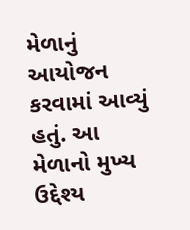મેળાનું આયોજન કરવામાં આવ્યું હતું. આ મેળાનો મુખ્ય ઉદ્દેશ્ય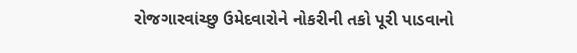રોજગારવાંચ્છુ ઉમેદવારોને નોકરીની તકો પૂરી પાડવાનો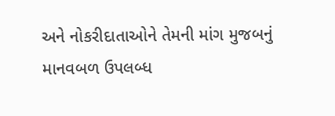અને નોકરીદાતાઓને તેમની માંગ મુજબનું માનવબળ ઉપલબ્ધ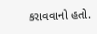કરાવવાનો હતો.